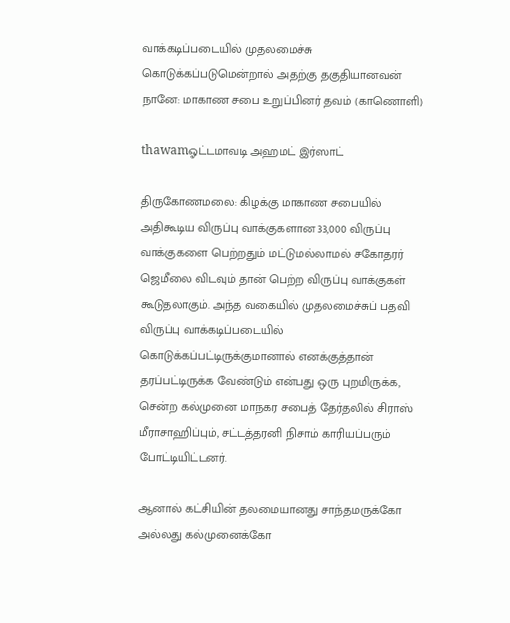வாக்கடிப்படையில் முதலமைச்சு கொடுக்கப்படுமென்றால் அதற்கு தகுதியானவன் நானே: மாகாண சபை உறுப்பினர் தவம் (காணொளி)

thawamஓட்டமாவடி அஹமட் இர்ஸாட்

திருகோணமலை: கிழக்கு மாகாண சபையில் அதிகூடிய விருப்பு வாக்குகளான 33,000 விருப்பு வாக்குகளை பெற்றதும் மட்டுமல்லாமல் சகோதரர் ஜெமீலை விடவும் தான் பெற்ற விருப்பு வாக்குகள் கூடுதலாகும். அந்த வகையில் முதலமைச்சுப் பதவி விருப்பு வாக்கடிப்படையில் கொடுக்கப்பட்டிருக்குமானால் எனக்குத்தான் தரப்பட்டிருக்க வேண்டும் என்பது ஒரு புறமிருக்க, சென்ற கல்முனை மாநகர சபைத் தேர்தலில் சிராஸ் மீராசாஹிப்பும், சட்டத்தரனி நிசாம் காரியப்பரும் போட்டியிட்டனர்.

ஆனால் கட்சியின் தலமையானது சாந்தமருக்கோ அல்லது கல்முனைக்கோ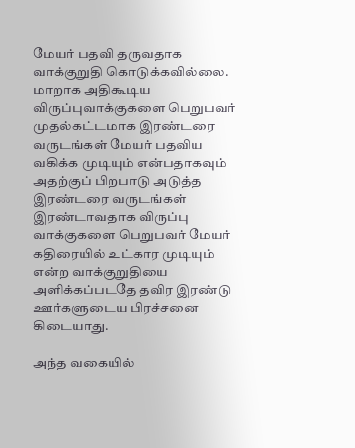மேயர் பதவி தருவதாக வாக்குறுதி கொடுக்கவில்லை. மாறாக அதிகூடிய விருப்புவாக்குகளை பெறுபவர் முதல்கட்டமாக இரண்டரை வருடங்கள் மேயர் பதவிய வகிக்க முடியும் என்பதாகவும் அதற்குப் பிறபாடு அடுத்த இரண்டரை வருடங்கள் இரண்டாவதாக விருப்பு வாக்குகளை பெறுபவர் மேயர் கதிரையில் உட்கார முடியும் என்ற வாக்குறுதியை அளிக்கப்படதே தவிர இரண்டு ஊர்களுடைய பிரச்சனை கிடையாது.

அந்த வகையில்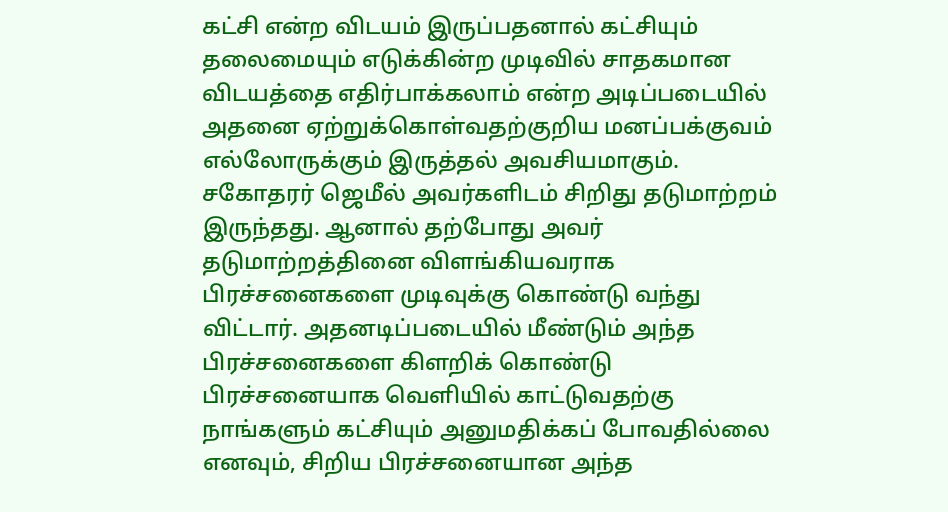கட்சி என்ற விடயம் இருப்பதனால் கட்சியும் தலைமையும் எடுக்கின்ற முடிவில் சாதகமான விடயத்தை எதிர்பாக்கலாம் என்ற அடிப்படையில் அதனை ஏற்றுக்கொள்வதற்குறிய மனப்பக்குவம் எல்லோருக்கும் இருத்தல் அவசியமாகும். சகோதரர் ஜெமீல் அவர்களிடம் சிறிது தடுமாற்றம் இருந்தது. ஆனால் தற்போது அவர் தடுமாற்றத்தினை விளங்கியவராக பிரச்சனைகளை முடிவுக்கு கொண்டு வந்து விட்டார். அதனடிப்படையில் மீண்டும் அந்த பிரச்சனைகளை கிளறிக் கொண்டு பிரச்சனையாக வெளியில் காட்டுவதற்கு நாங்களும் கட்சியும் அனுமதிக்கப் போவதில்லை எனவும், சிறிய பிரச்சனையான அந்த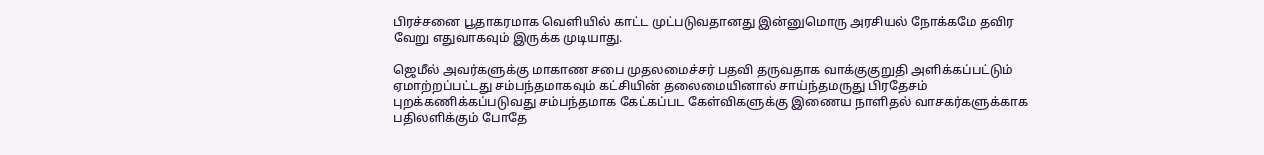பிரச்சனை பூதாகரமாக வெளியில் காட்ட முட்படுவதானது இன்னுமொரு அரசியல் நோக்கமே தவிர வேறு எதுவாகவும் இருக்க முடியாது.

ஜெமீல் அவர்களுக்கு மாகாண சபை முதலமைச்சர் பதவி தருவதாக வாக்குகுறுதி அளிக்கப்பட்டும் ஏமாற்றப்பட்டது சம்பந்தமாகவும் கட்சியின் தலைமையினால் சாய்ந்தமருது பிரதேசம் புறக்கணிக்கப்படுவது சம்பந்தமாக கேட்கப்பட கேள்விகளுக்கு இணைய நாளிதல் வாசகர்களுக்காக பதிலளிக்கும் போதே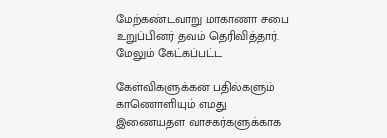மேற்கண்டவாறு மாகாணா சபை உறுப்பினர் தவம் தெரிவித்தார். மேலும் கேட்கப்பட்ட

கேள்விகளுக்கன பதில்களும் காணொளியும் எமது இணையதள வாசகர்களுக்காக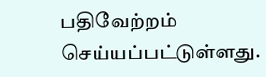பதிவேற்றம் செய்யப்பட்டுள்ளது.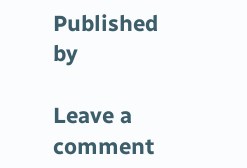Published by

Leave a comment